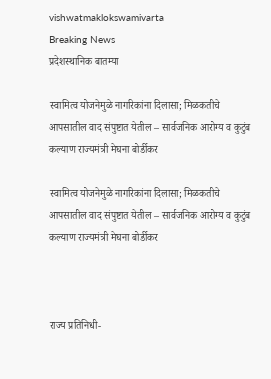vishwatmaklokswamivarta
Breaking News
प्रदेशस्थानिक बातम्या

स्वामित्व योजनेमुळे नागरिकांना दिलासा; मिळकतीचे आपसातील वाद संपुष्टात येतील – सार्वजनिक आरोग्य व कुटुंब कल्याण राज्यमंत्री मेघना बोर्डीकर

स्वामित्व योजनेमुळे नागरिकांना दिलासा; मिळकतीचे आपसातील वाद संपुष्टात येतील – सार्वजनिक आरोग्य व कुटुंब कल्याण राज्यमंत्री मेघना बोर्डीकर



राज्य प्रतिनिधी-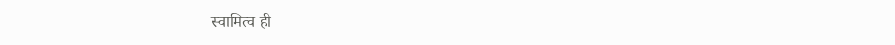स्‍वामित्‍व ही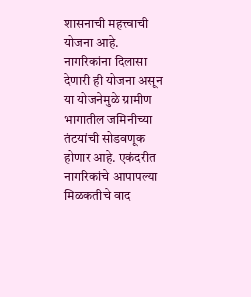शासनाची महत्त्वाची योजना आहे. नागरिकांना दिलासा देणारी ही योजना असून या योजनेमुळे ग्रामीण भागातील जमिनीच्या तंटयांची सोडवणूक होणार आहे. एकंदरीत नागरिकांचे आपापल्या मिळकतीचे वाद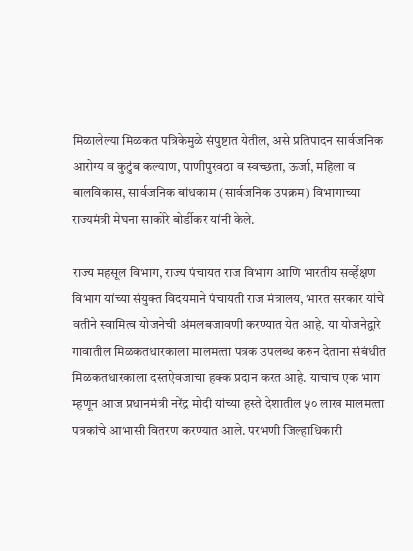मिळालेल्या मिळकत पत्रिकेमुळे संपुष्टात येतील, असे प्रतिपादन सार्वजनिक आरोग्य व कुटुंब कल्याण, पाणीपुरवठा व स्वच्छता, ऊर्जा, महिला व बालविकास, सार्वजनिक बांधकाम (सार्वजनिक उपक्रम) विभागाच्या राज्यमंत्री मेघना साकोरे बोर्डीकर यांनी केले.

राज्‍य महसूल विभाग, राज्‍य पंचायत राज विभाग आणि भारतीय सर्व्‍हेक्षण विभाग यांच्‍या संयुक्‍त विदयमाने पंचायती राज मंत्रालय, भारत सरकार यांचे वतीने स्‍वामित्‍व योजनेची अंमलबजावणी करण्‍यात येत आहे. या योजनेद्वारे गावातील मिळकतधारकाला मालमत्‍ता पत्रक उपलब्‍ध करुन देताना संबंधीत मिळकतधारकाला दस्‍तऐवजाचा हक्‍क प्रदान करत आहे. याचाच एक भाग म्‍हणून आज प्रधानमंत्री नरेंद्र मोदी यांच्या हस्ते देशातील ५० लाख मालमत्‍ता पत्रकांचे आभासी वितरण करण्यात आले. परभणी जिल्हाधिकारी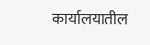कार्यालयातील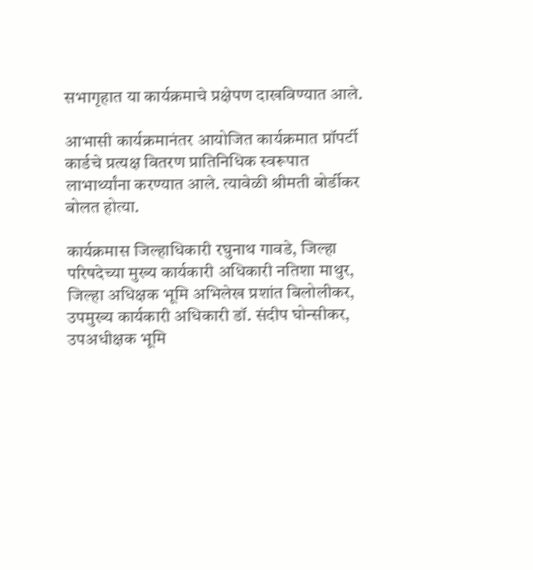सभागृहात या कार्यक्रमाचे प्रक्षेपण दाखविण्यात आले.

आभासी कार्यक्रमानंतर आयोजित कार्यक्रमात प्रॉपर्टी कार्डचे प्रत्‍यक्ष वितरण प्रातिनिधिक स्वरूपात लाभार्थ्यांना करण्यात आले. त्यावेळी श्रीमती बोर्डीकर बोलत होत्या.

कार्यक्रमास जिल्‍हाधिकारी रघुनाथ गावडे, जिल्हा परिषदेच्या मुख्य कार्यकारी अधिकारी नतिशा माथुर, जिल्‍हा अधिक्षक भूमि अभिलेख प्रशांत बिलोलीकर, उपमुख्‍य कार्यकारी अधिकारी डॉ. संदीप घोन्सीकर, उपअधीक्षक भूमि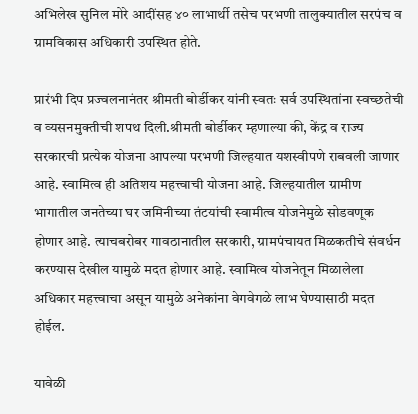अभिलेख सुनिल मोरे आदींसह ४० लाभार्थी तसेच परभणी तालुक्‍यातील सरपंच व ग्रामविकास अधिकारी उपस्थित होते.

प्रारंभी दिप प्रज्‍वलनानंतर श्रीमती बोर्डीकर यांनी स्‍वतः सर्व उपस्थितांना स्‍वच्‍छतेची व व्‍यसनमुक्‍तीची शपथ दिली.श्रीमती बोर्डीकर म्हणाल्या की, केंद्र व राज्‍य सरकारची प्रत्‍येक योजना आपल्‍या परभणी जिल्‍हयात यशस्वीपणे राबवली जाणार आहे. स्वामित्व ही अतिशय महत्त्वाची योजना आहे. जिल्‍हयातील ग्रामीण भागातील जनतेच्या घर जमिनीच्या तंटयांची स्‍वामीत्‍व योजनेमुळे सोडवणूक होणार आहे. त्‍याचबरोबर गावठानातील सरकारी, ग्रामपंचायत मिळकतीचे संवर्धन करण्‍यास देखील यामुळे मदत होणार आहे. स्वामित्व योजनेतून मिळालेला अधिकार महत्त्वाचा असून यामुळे अनेकांना वेगवेगळे लाभ घेण्यासाठी मदत होईल.

यावेळी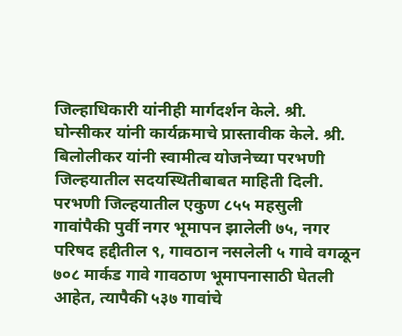जिल्हाधिकारी यांनीही मार्गदर्शन केले. श्री. घोन्‍सीकर यांनी कार्यक्रमाचे प्रास्‍तावीक केले. श्री. बिलोलीकर यांनी स्‍वामीत्‍व योजनेच्‍या परभणी जिल्‍हयातील सदयस्थितीबाबत माहिती दिली. परभणी जिल्‍हयातील एकुण ८५५ महसुली गावांपैकी पुर्वी नगर भूमापन झालेली ७५, नगर परिषद हद्दीतील ९, गावठान नसलेली ५ गावे वगळून ७०८ मार्कड गावे गावठाण भूमापनासाठी घेतली आहेत, त्‍यापैकी ५३७ गावांचे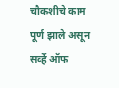चौकशीचे काम पूर्ण झाले असून सर्व्‍हे ऑफ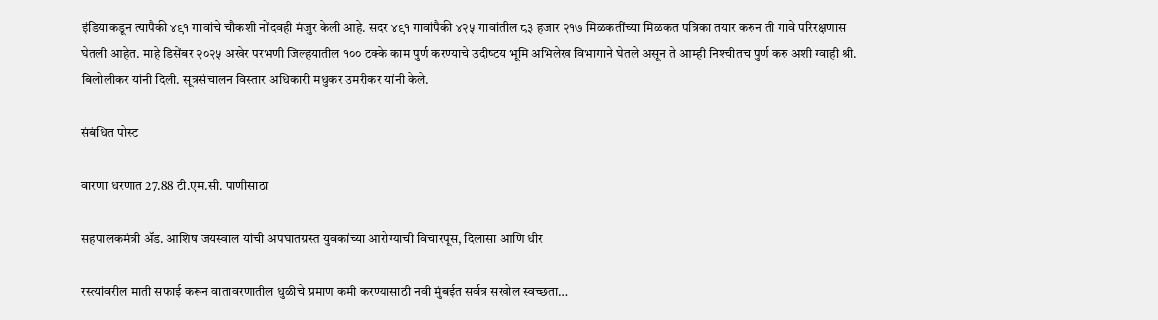इंडियाकडून त्‍यापैकी ४९१ गावांचे चौकशी नोंदवही मंजुर केली आहे. सदर ४९१ गावांपैकी ४२५ गावांतील ८३ हजार २१७ मिळकतींच्‍या मिळकत पत्रिका तयार करुन ती गावे परिरक्षणास घेतली आहेत. माहे डिसेंबर २०२५ अखेर परभणी जिल्‍हयातील १०० टक्‍के काम पुर्ण करण्‍याचे उदीष्‍टय भूमि अभिलेख विभागाने घेतले असून ते आम्‍ही निश्‍चीतच पुर्ण करु अशी ग्‍वाही श्री. बिलोलीकर यांनी दिली. सूत्रसंचालन विस्‍तार अधिकारी मधुकर उमरीकर यांनी केले.

संबंधित पोस्ट

वारणा धरणात 27.88 टी.एम.सी. पाणीसाठा

सहपालकमंत्री ॲड. आशिष जयस्वाल यांची अपघातग्रस्त युवकांच्या आरोग्याची विचारपूस, दिलासा आणि धीर

रस्त्यांवरील माती सफाई करून वातावरणातील धुळीचे प्रमाण कमी करण्यासाठी नवी मुंबईत सर्वत्र सखोल स्वच्छता…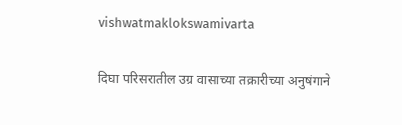vishwatmaklokswamivarta

दिघा परिसरातील उग्र वासाच्या तक्रारीच्या अनुषंगाने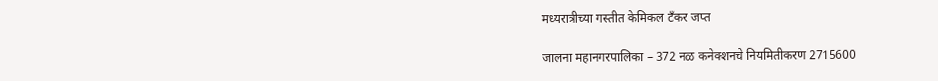मध्यरात्रीच्या गस्तीत केमिकल टँकर जप्त

जालना महानगरपालिका – 372 नळ कनेक्शनचे नियमितीकरण 2715600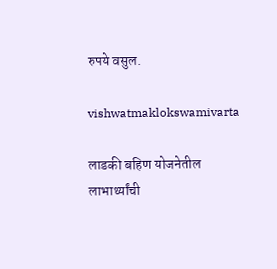रुपये वसुल.

vishwatmaklokswamivarta

लाडकी बहिण योजनेतील लाभार्थ्यांची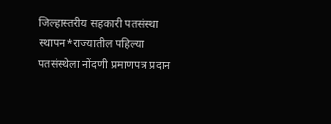जिल्हास्तरीय सहकारी पतसंस्था स्थापन*राज्यातील पहिल्या पतसंस्थेला नोंदणी प्रमाणपत्र प्रदान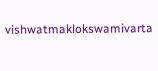vishwatmaklokswamivarta